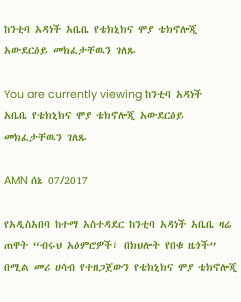ከንቲባ አዳነች አቤቤ የቴክኒክና ሞያ ቴክኖሎጂ አውደርዕይ መክፈታቸዉን ገለጹ

You are currently viewing ከንቲባ አዳነች አቤቤ የቴክኒክና ሞያ ቴክኖሎጂ አውደርዕይ መክፈታቸዉን ገለጹ

AMN ሰኔ 07/2017

የአዲስአበባ ከተማ አስተዳደር ከንቲባ አዳነች አቤቤ ዛሬ ጠዋት “ብሩህ አዕምሮዎች፣ በክህሎት የበቁ ዜጎች” በሚል መሪ ሀሳብ የተዘጋጀውን የቴክኒክና ሞያ ቴክኖሎጂ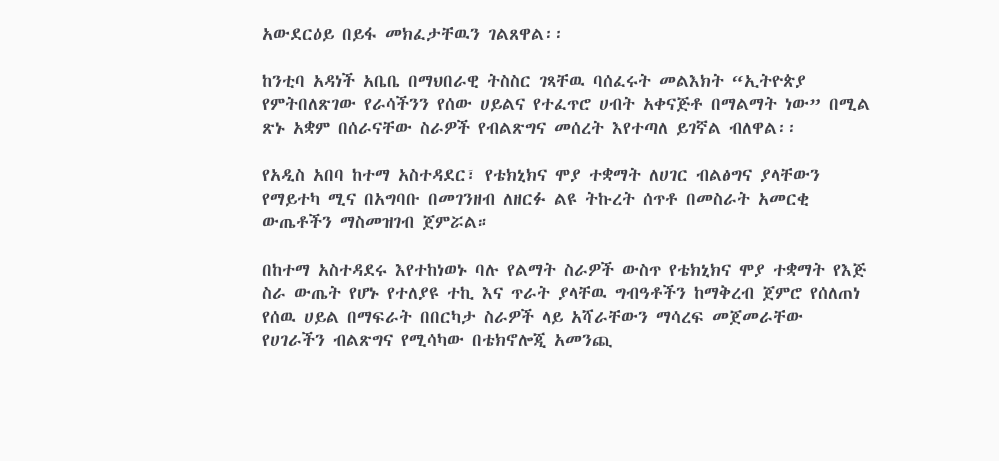አውደርዕይ በይፋ መክፈታቸዉን ገልጸዋል፡፡

ከንቲባ አዳነች አቤቤ በማህበራዊ ትስስር ገጻቸዉ ባሰፈሩት መልእክት “ኢትዮጵያ የምትበለጽገው የራሳችንን የሰው ሀይልና የተፈጥሮ ሀብት አቀናጅቶ በማልማት ነው” በሚል ጽኑ አቋም በሰራናቸው ስራዎች የብልጽግና መሰረት እየተጣለ ይገኛል ብለዋል፡፡

የአዲስ አበባ ከተማ አስተዳደር፣ የቴክኒክና ሞያ ተቋማት ለሀገር ብልፅግና ያላቸውን የማይተካ ሚና በአግባቡ በመገንዘብ ለዘርፉ ልዩ ትኩረት ሰጥቶ በመስራት አመርቂ ውጤቶችን ማስመዝገብ ጀምሯል።

በከተማ አስተዳደሩ እየተከነወኑ ባሉ የልማት ስራዎች ውስጥ የቴክኒክና ሞያ ተቋማት የእጅ ስራ ውጤት የሆኑ የተለያዩ ተኪ እና ጥራት ያላቸዉ ግብዓቶችን ከማቅረብ ጀምሮ የሰለጠነ የሰዉ ሀይል በማፍራት በበርካታ ስራዎች ላይ አሻራቸውን ማሳረፍ መጀመራቸው የሀገራችን ብልጽግና የሚሳካው በቴክኖሎጂ አመንጪ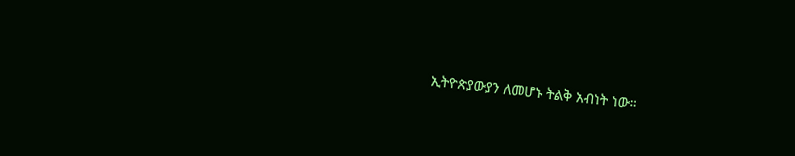ኢትዮጵያውያን ለመሆኑ ትልቅ አብነት ነው።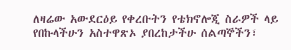ለዛሬው አውደርዕይ የቀረቡትን የቴክኖሎጂ ስራዎች ላይ የበኩላችሁን አስተዋጽኦ ያበረከታችሁ ሰልጣኞችን፣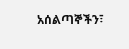አሰልጣኞችን፣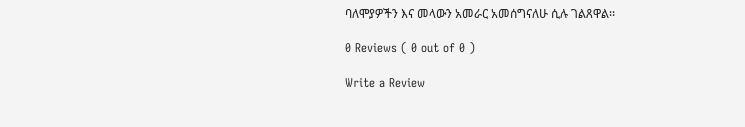ባለሞያዎችን እና መላውን አመራር አመሰግናለሁ ሲሉ ገልጸዋል፡፡

0 Reviews ( 0 out of 0 )

Write a Review